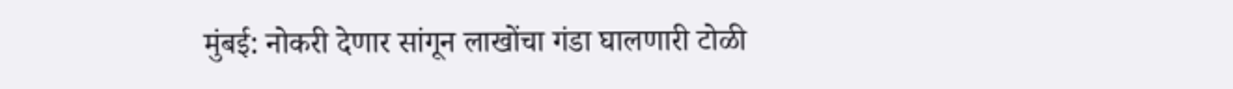मुंबई: नोकरी देणार सांगून लाखोंचा गंडा घालणारी टोळी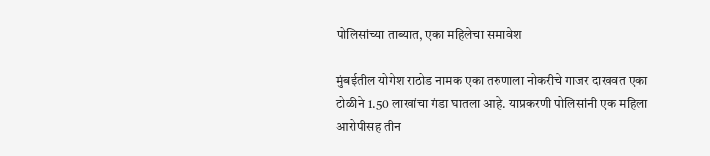पोलिसांच्या ताब्यात, एका महिलेचा समावेश

मुंबईतील योगेश राठोड नामक एका तरुणाला नोकरीचे गाजर दाखवत एका टोळीने 1.50 लाखांचा गंडा घातला आहे. याप्रकरणी पोलिसांनी एक महिला आरोपीसह तीन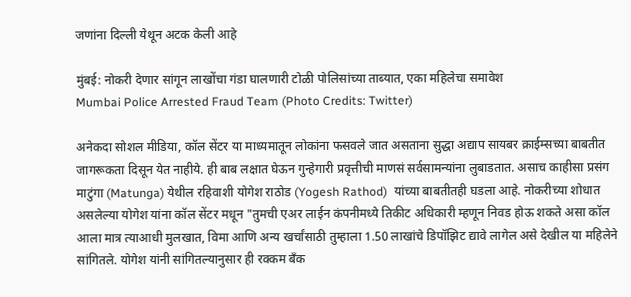जणांना दिल्ली येथून अटक केली आहे

मुंबई: नोकरी देणार सांगून लाखोंचा गंडा घालणारी टोळी पोलिसांच्या ताब्यात, एका महिलेचा समावेश
Mumbai Police Arrested Fraud Team (Photo Credits: Twitter)

अनेकदा सोशल मीडिया, कॉल सेंटर या माध्यमातून लोकांना फसवले जात असताना सुद्धा अद्याप सायबर क्राईम्सच्या बाबतीत जागरूकता दिसून येत नाहीये. ही बाब लक्षात घेऊन गुन्हेगारी प्रवृत्तीची माणसं सर्वसामन्यांना लुबाडतात. असाच काहीसा प्रसंग माटुंगा (Matunga) येथील रहिवाशी योगेश राठोड (Yogesh Rathod)  यांच्या बाबतीतही घडला आहे. नोकरीच्या शोधात असलेल्या योगेश यांना कॉल सेंटर मधून "तुमची एअर लाईन कंपनीमध्ये तिकीट अधिकारी म्हणून निवड होऊ शकते असा कॉल आला मात्र त्याआधी मुलखात, विमा आणि अन्य खर्चांसाठी तुम्हाला 1.50 लाखांचे डिपॉझिट द्यावे लागेल असे देखील या महिलेने सांगितले. योगेश यांनी सांगितल्यानुसार ही रक्कम बँक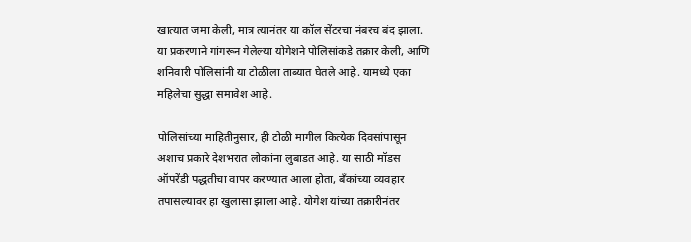खात्यात जमा केली, मात्र त्यानंतर या कॉल सेंटरचा नंबरच बंद झाला. या प्रकरणाने गांगरून गेलेल्या योगेशने पोलिसांकडे तक्रार केली, आणि शनिवारी पोलिसांनी या टोळीला ताब्यात घेतले आहे. यामध्ये एका महिलेचा सुद्धा समावेश आहे.

पोलिसांच्या माहितीनुसार, ही टोळी मागील कित्येक दिवसांपासून अशाच प्रकारे देशभरात लोकांना लुबाडत आहे. या साठी मॉडस ऑपरेंडी पद्धतीचा वापर करण्यात आला होता, बँकांच्या व्यवहार तपासल्यावर हा खुलासा झाला आहे. योगेश यांच्या तक्रारीनंतर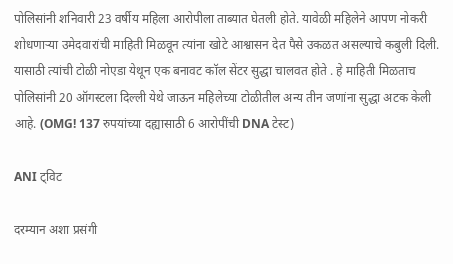पोलिसांनी शनिवारी 23 वर्षीय महिला आरोपीला ताब्यात घेतली होते. यावेळी महिलेने आपण नोकरी शोधणाऱ्या उमेदवारांची माहिती मिळवून त्यांना खोटे आश्वासन देत पैसे उकळत असल्याचे कबुली दिली. यासाठी त्यांची टोळी नोएडा येथून एक बनावट कॉल सेंटर सुद्धा चालवत होते . हे माहिती मिळताच पोलिसांनी 20 ऑगस्टला दिल्ली येथे जाऊन महिलेच्या टोळीतील अन्य तीन जणांना सुद्धा अटक केली आहे. (OMG! 137 रुपयांच्या दह्यासाठी 6 आरोपींची DNA टेस्ट)

ANI ट्विट

दरम्यान अशा प्रसंगी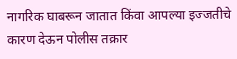नागरिक घाबरून जातात किंवा आपल्या इज्जतीचे कारण देऊन पोलीस तक्रार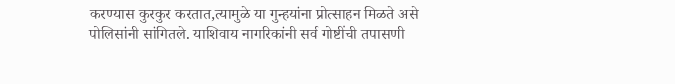करण्यास कुरकुर करतात,त्यामुळे या गुन्हयांना प्रोत्साहन मिळते असे पोलिसांनी सांगितले. याशिवाय नागरिकांनी सर्व गोष्टींची तपासणी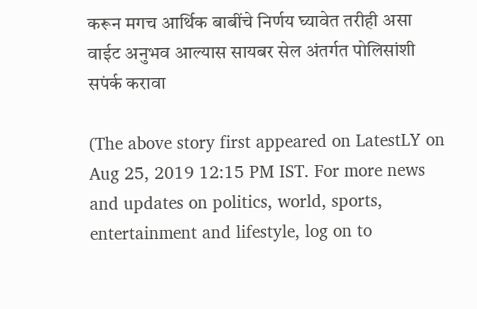करून मगच आर्थिक बाबींचे निर्णय घ्यावेत तरीही असा वाईट अनुभव आल्यास सायबर सेल अंतर्गत पोलिसांशी सपंर्क करावा

(The above story first appeared on LatestLY on Aug 25, 2019 12:15 PM IST. For more news and updates on politics, world, sports, entertainment and lifestyle, log on to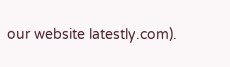our website latestly.com).